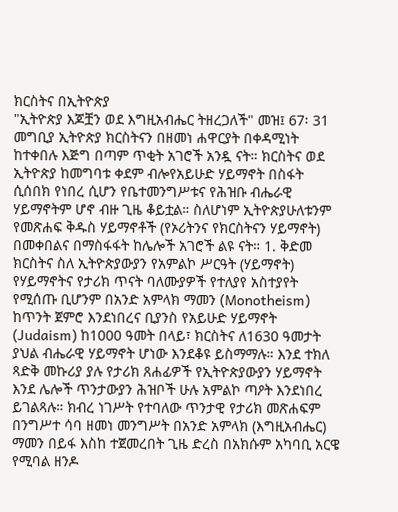ክርስትና በኢትዮጵያ
"ኢትዮጵያ እጆቿን ወደ እግዚአብሔር ትዘረጋለች" መዝ፤ 67፡ 31 መግቢያ ኢትዮጵያ ክርስትናን በዘመነ ሐዋርያት በቀዳሚነት ከተቀበሉ እጅግ በጣም ጥቂት አገሮች አንዷ ናት። ክርስትና ወደ ኢትዮጵያ ከመግባቱ ቀደም ብሎየአይሁድ ሃይማኖት በስፋት ሲሰበክ የነበረ ሲሆን የቤተመንግሥቱና የሕዝቡ ብሔራዊ ሃይማኖትም ሆኖ ብዙ ጊዜ ቆይቷል። ስለሆነም ኢትዮጵያሁለቱንም የመጽሐፍ ቅዱስ ሃይማኖቶች (የኦሪትንና የክርስትናን ሃይማኖት) በመቀበልና በማስፋፋት ከሌሎች አገሮች ልዩ ናት። 1. ቅድመ ክርስትና ስለ ኢትዮጵያውያን የአምልኮ ሥርዓት (ሃይማኖት) የሃይማኖትና የታሪክ ጥናት ባለሙያዎች የተለያየ አስተያየት የሚሰጡ ቢሆንም በአንድ አምላክ ማመን (Monotheism) ከጥንት ጀምሮ እንደነበረና ቢያንስ የአይሁድ ሃይማኖት (Judaism) ከ1000 ዓመት በላይ፣ ክርስትና ለ1630 ዓመታት ያህል ብሔራዊ ሃይማኖት ሆነው እንደቆዩ ይስማማሉ። እንደ ተክለ ጻድቅ መኩሪያ ያሉ የታሪክ ጸሐፊዎች የኢትዮጵያውያን ሃይማኖት እንደ ሌሎች ጥንታውያን ሕዝቦች ሁሉ አምልኮ ጣዖት እንደነበረ ይገልጻሉ። ክብረ ነገሥት የተባለው ጥንታዊ የታሪክ መጽሐፍም በንግሥተ ሳባ ዘመነ መንግሥት በአንድ አምላክ (እግዚአብሔር) ማመን በይፋ እስከ ተጀመረበት ጊዜ ድረስ በአክሱም አካባቢ አርዌ የሚባል ዘንዶ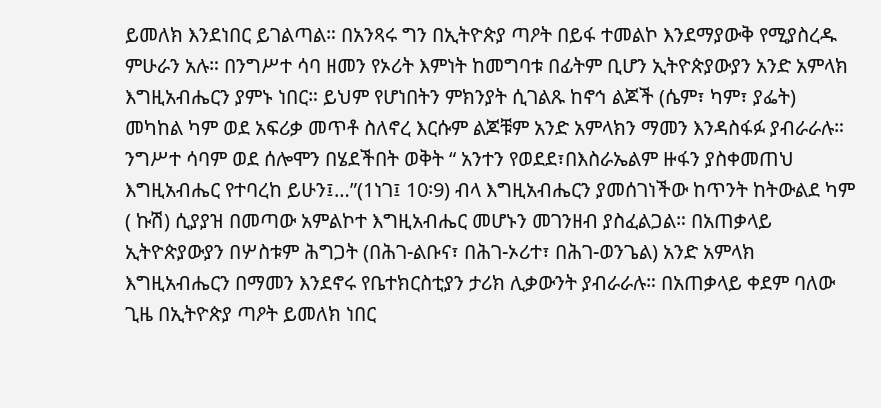ይመለክ እንደነበር ይገልጣል። በአንጻሩ ግን በኢትዮጵያ ጣዖት በይፋ ተመልኮ እንደማያውቅ የሚያስረዱ ምሁራን አሉ። በንግሥተ ሳባ ዘመን የኦሪት እምነት ከመግባቱ በፊትም ቢሆን ኢትዮጵያውያን አንድ አምላክ እግዚአብሔርን ያምኑ ነበር። ይህም የሆነበትን ምክንያት ሲገልጹ ከኖኅ ልጆች (ሴም፣ ካም፣ ያፌት) መካከል ካም ወደ አፍሪቃ መጥቶ ስለኖረ እርሱም ልጆቹም አንድ አምላክን ማመን እንዳስፋፉ ያብራራሉ። ንግሥተ ሳባም ወደ ሰሎሞን በሄደችበት ወቅት “ አንተን የወደደ፣በእስራኤልም ዙፋን ያስቀመጠህ እግዚአብሔር የተባረከ ይሁን፤…”(1ነገ፤ 10፡9) ብላ እግዚአብሔርን ያመሰገነችው ከጥንት ከትውልደ ካም ( ኩሽ) ሲያያዝ በመጣው አምልኮተ እግዚአብሔር መሆኑን መገንዘብ ያስፈልጋል። በአጠቃላይ ኢትዮጵያውያን በሦስቱም ሕግጋት (በሕገ-ልቡና፣ በሕገ-ኦሪተ፣ በሕገ-ወንጌል) አንድ አምላክ እግዚአብሔርን በማመን እንደኖሩ የቤተክርስቲያን ታሪክ ሊቃውንት ያብራራሉ። በአጠቃላይ ቀደም ባለው ጊዜ በኢትዮጵያ ጣዖት ይመለክ ነበር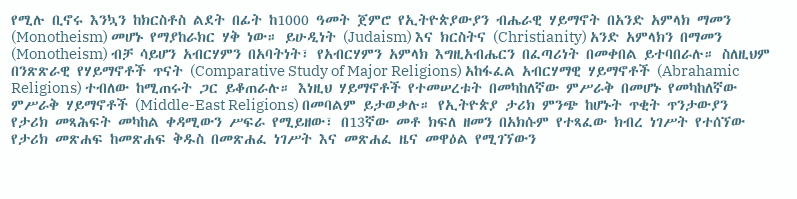የሚሉ ቢኖሩ እንኳን ከክርስቶስ ልደት በፊት ከ1000 ዓመት ጀምሮ የኢትዮጵያውያን ብሔራዊ ሃይማኖት በአንድ አምላክ ማመን (Monotheism) መሆኑ የማያከራክር ሃቅ ነው። ይሁዲነት (Judaism) እና ክርስትና (Christianity) አንድ አምላክን በማመን (Monotheism) ብቻ ሳይሆን አብርሃምን በአባትነት፣ የአብርሃምን አምላክ እግዚአብሔርን በፈጣሪነት በመቀበል ይተባበራሉ። ስለዚህም በንጽጽራዊ የሃይማኖቶች ጥናት (Comparative Study of Major Religions) አከፋፈል አብርሃማዊ ሃይማኖቶች (Abrahamic Religions) ተብለው ከሚጠሩት ጋር ይቆጠራሉ። እነዚህ ሃይማኖቶች የተመሠረቱት በመካከለኛው ምሥራቅ በመሆኑ የመካከለኛው ምሥራቅ ሃይማኖቶች (Middle-East Religions) በመባልም ይታወቃሉ። የኢትዮጵያ ታሪክ ምንጭ ከሆኑት ጥቂት ጥንታውያን የታሪክ መጻሕፍት መካከል ቀዳሚውን ሥፍራ የሚይዘው፣ በ13ኛው መቶ ክፍለ ዘመን በአክሱም የተጻፈው ክብረ ነገሥት የተሰኘው የታሪክ መጽሐፍ ከመጽሐፍ ቅዱስ በመጽሐፈ ነገሥት እና መጽሐፈ ዜና መዋዕል የሚገኘውን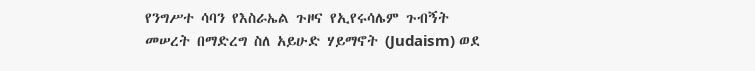የንግሥተ ሳባን የእስራኤል ጉዞና የኢየሩሳሌም ጉብኝት መሠረት በማድረግ ስለ አይሁድ ሃይማኖት (Judaism) ወደ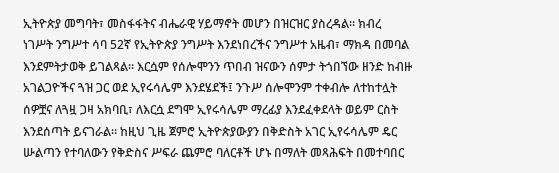ኢትዮጵያ መግባት፣ መስፋፋትና ብሔራዊ ሃይማኖት መሆን በዝርዝር ያስረዳል። ክብረ ነገሥት ንግሥተ ሳባ 52ኛ የኢትዮጵያ ንግሥት እንደነበረችና ንግሥተ አዜብ፣ ማክዳ በመባል እንደምትታወቅ ይገልጻል። እርሷም የሰሎሞንን ጥበብ ዝናውን ሰምታ ትጎበኘው ዘንድ ከብዙ አገልጋዮችና ጓዝ ጋር ወደ ኢየሩሳሌም እንደሄደች፤ ንጉሥ ሰሎሞንም ተቀብሎ ለተከተሏት ሰዎቿና ለጓዟ ጋዛ አክባቢ፣ ለእርሷ ደግሞ ኢየሩሳሌም ማረፊያ እንደፈቀደላት ወይም ርስት እንደሰጣት ይናገራል። ከዚህ ጊዜ ጀምሮ ኢትዮጵያውያን በቅድስት አገር ኢየሩሳሌም ዴር ሡልጣን የተባለውን የቅድስና ሥፍራ ጨምሮ ባለርቶች ሆኑ በማለት መጻሕፍት በመተባበር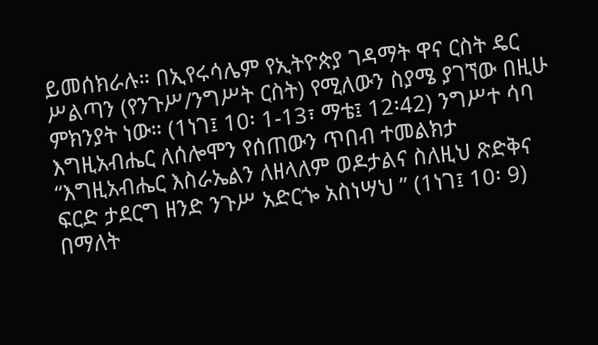ይመሰክራሉ። በኢየሩሳሌም የኢትዮጵያ ገዳማት ዋና ርስት ዴር ሥልጣን (የንጉሥ/ንግሥት ርስት) የሚለውን ስያሜ ያገኘው በዚሁ ምክንያት ነው። (1ነገ፤ 10፡ 1-13፣ ማቴ፤ 12፡42) ንግሥተ ሳባ እግዚአብሔር ለሰሎሞን የሰጠውን ጥበብ ተመልክታ “እግዚአብሔር እስራኤልን ለዘላለም ወዶታልና ስለዚህ ጽድቅና ፍርድ ታደርግ ዘንድ ንጉሥ አድርጐ አስነሣህ ” (1ነገ፤ 10፡ 9) በማለት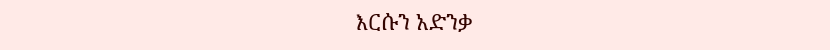እርሱን አድንቃ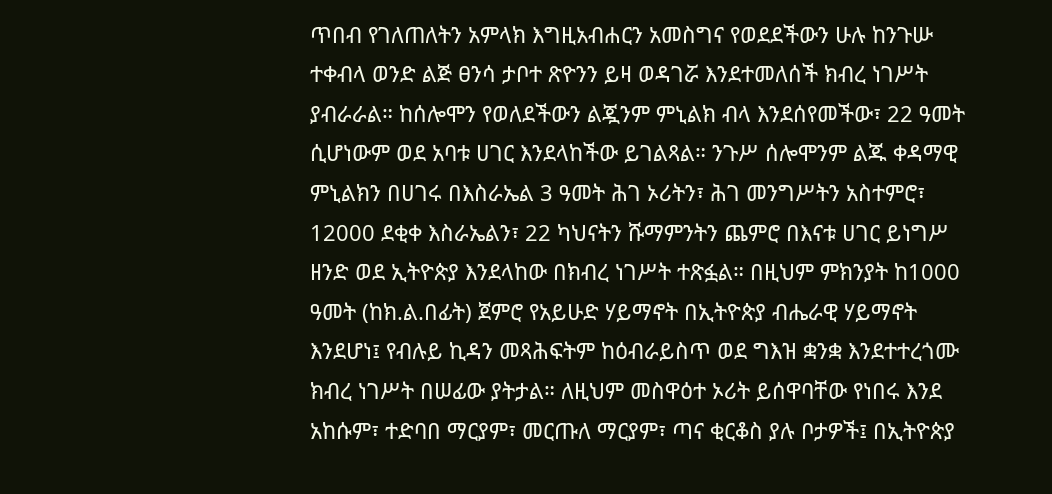ጥበብ የገለጠለትን አምላክ እግዚአብሐርን አመስግና የወደደችውን ሁሉ ከንጉሡ ተቀብላ ወንድ ልጅ ፀንሳ ታቦተ ጽዮንን ይዛ ወዳገሯ እንደተመለሰች ክብረ ነገሥት ያብራራል። ከሰሎሞን የወለደችውን ልጇንም ምኒልክ ብላ እንደሰየመችው፣ 22 ዓመት ሲሆነውም ወደ አባቱ ሀገር እንደላከችው ይገልጻል። ንጉሥ ሰሎሞንም ልጁ ቀዳማዊ ምኒልክን በሀገሩ በእስራኤል 3 ዓመት ሕገ ኦሪትን፣ ሕገ መንግሥትን አስተምሮ፣ 12000 ደቂቀ እስራኤልን፣ 22 ካህናትን ሹማምንትን ጨምሮ በእናቱ ሀገር ይነግሥ ዘንድ ወደ ኢትዮጵያ እንደላከው በክብረ ነገሥት ተጽፏል። በዚህም ምክንያት ከ1000 ዓመት (ከክ.ል.በፊት) ጀምሮ የአይሁድ ሃይማኖት በኢትዮጵያ ብሔራዊ ሃይማኖት እንደሆነ፤ የብሉይ ኪዳን መጻሕፍትም ከዕብራይስጥ ወደ ግእዝ ቋንቋ እንደተተረጎሙ ክብረ ነገሥት በሠፊው ያትታል። ለዚህም መስዋዕተ ኦሪት ይሰዋባቸው የነበሩ እንደ አከሱም፣ ተድባበ ማርያም፣ መርጡለ ማርያም፣ ጣና ቂርቆስ ያሉ ቦታዎች፤ በኢትዮጵያ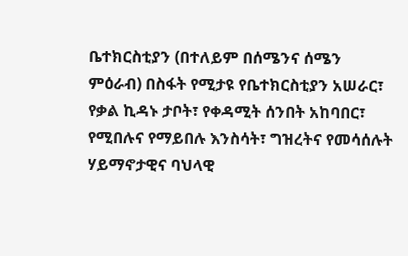ቤተክርስቲያን (በተለይም በሰሜንና ሰሜን ምዕራብ) በስፋት የሚታዩ የቤተክርስቲያን አሠራር፣ የቃል ኪዳኑ ታቦት፣ የቀዳሚት ሰንበት አከባበር፣ የሚበሉና የማይበሉ እንስሳት፣ ግዝረትና የመሳሰሉት ሃይማኖታዊና ባህላዊ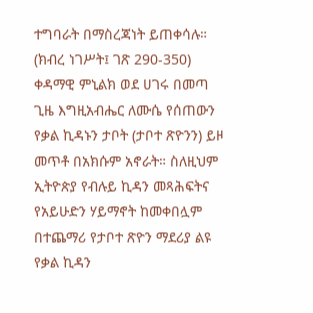ተግባራት በማስረጃነት ይጠቀሳሉ። (ክብረ ነገሥት፤ ገጽ 290-350) ቀዳማዊ ምኒልክ ወደ ሀገሩ በመጣ ጊዜ እግዚአብሔር ለሙሴ የሰጠውን የቃል ኪዳኑን ታቦት (ታቦተ ጽዮንን) ይዞ መጥቶ በአክሱም አኖራት። ስለዚህም ኢትዮጵያ የብሉይ ኪዳን መጻሕፍትና የአይሁድን ሃይማኖት ከመቀበሏም በተጨማሪ የታቦተ ጽዮን ማደሪያ ልዩ የቃል ኪዳን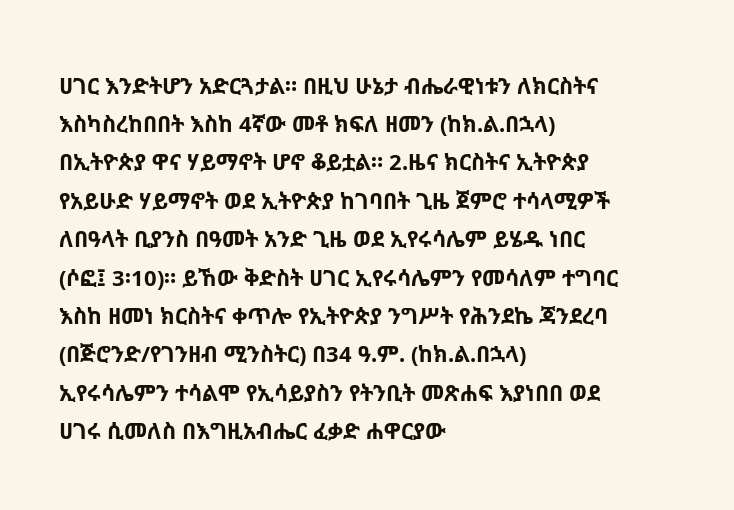ሀገር እንድትሆን አድርጓታል። በዚህ ሁኔታ ብሔራዊነቱን ለክርስትና እስካስረከበበት እስከ 4ኛው መቶ ክፍለ ዘመን (ከክ.ል.በኋላ) በኢትዮጵያ ዋና ሃይማኖት ሆኖ ቆይቷል። 2.ዜና ክርስትና ኢትዮጵያ የአይሁድ ሃይማኖት ወደ ኢትዮጵያ ከገባበት ጊዜ ጀምሮ ተሳላሚዎች ለበዓላት ቢያንስ በዓመት አንድ ጊዜ ወደ ኢየሩሳሌም ይሄዱ ነበር (ሶፎ፤ 3፡10)። ይኸው ቅድስት ሀገር ኢየሩሳሌምን የመሳለም ተግባር እስከ ዘመነ ክርስትና ቀጥሎ የኢትዮጵያ ንግሥት የሕንደኬ ጃንደረባ (በጅሮንድ/የገንዘብ ሚንስትር) በ34 ዓ.ም. (ከክ.ል.በኋላ) ኢየሩሳሌምን ተሳልሞ የኢሳይያስን የትንቢት መጽሐፍ እያነበበ ወደ ሀገሩ ሲመለስ በእግዚአብሔር ፈቃድ ሐዋርያው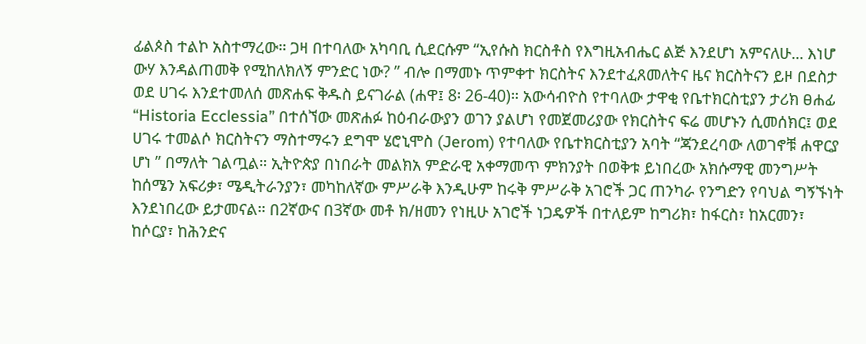ፊልጶስ ተልኮ አስተማረው። ጋዛ በተባለው አካባቢ ሲደርሱም “ኢየሱስ ክርስቶስ የእግዚአብሔር ልጅ እንደሆነ አምናለሁ... እነሆ ውሃ እንዳልጠመቅ የሚከለክለኝ ምንድር ነው? ” ብሎ በማመኑ ጥምቀተ ክርስትና እንደተፈጸመለትና ዜና ክርስትናን ይዞ በደስታ ወደ ሀገሩ እንደተመለሰ መጽሐፍ ቅዱስ ይናገራል (ሐዋ፤ 8፡ 26-40)። አውሳብዮስ የተባለው ታዋቂ የቤተክርስቲያን ታሪክ ፀሐፊ “Historia Ecclessia” በተሰኘው መጽሐፉ ከዕብራውያን ወገን ያልሆነ የመጀመሪያው የክርስትና ፍሬ መሆኑን ሲመሰክር፤ ወደ ሀገሩ ተመልሶ ክርስትናን ማስተማሩን ደግሞ ሄሮኒሞስ (Jerom) የተባለው የቤተክርስቲያን አባት “ጃንደረባው ለወገኖቹ ሐዋርያ ሆነ ” በማለት ገልጧል። ኢትዮጵያ በነበራት መልክአ ምድራዊ አቀማመጥ ምክንያት በወቅቱ ይነበረው አክሱማዊ መንግሥት ከሰሜን አፍሪቃ፣ ሜዲትራንያን፣ መካከለኛው ምሥራቅ እንዲሁም ከሩቅ ምሥራቅ አገሮች ጋር ጠንካራ የንግድን የባህል ግኝኙነት እንደነበረው ይታመናል። በ2ኛውና በ3ኛው መቶ ክ/ዘመን የነዚሁ አገሮች ነጋዴዎች በተለይም ከግሪክ፣ ከፋርስ፣ ከአርመን፣ ከሶርያ፣ ከሕንድና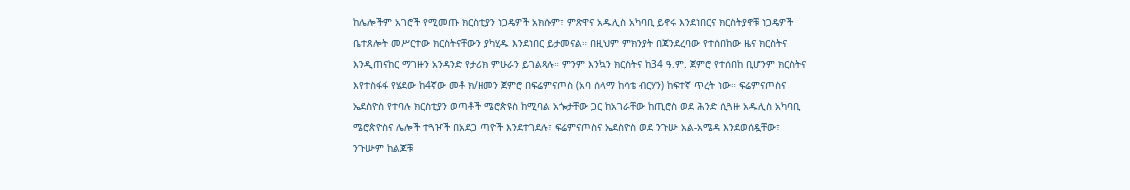ከሌሎችም አገሮች የሚመጡ ክርስቲያን ነጋዴዎች አክሱም፣ ምጽዋና አዱሊስ አካባቢ ይኖሩ እንደነበርና ክርስትያኖቹ ነጋዴዎች ቤተጸሎት መሥርተው ክርስትናቸውን ያካሂዱ እንደነበር ይታመናል። በዚህም ምክንያት በጃንደረባው የተሰበከው ዜና ክርስትና እንዲጠናከር ማገዙን አንዳንድ የታሪክ ምሁራን ይገልጻሉ። ምንም እንኳን ክርስትና ከ34 ዓ.ም. ጀምሮ የተሰበከ ቢሆንም ክርስትና እየተስፋፋ የሄደው ከ4ኛው መቶ ክ/ዘመን ጀምሮ በፍሬምናጦስ (አባ ሰላማ ከሳቴ ብርሃን) ከፍተኛ ጥረት ነው። ፍሬምናጦስና ኤደስዮስ የተባሉ ክርስቲያን ወጣቶች ሜሮጵዩስ ከሚባል አጐታቸው ጋር ከአገራቸው ከጢሮስ ወደ ሕንድ ሲጓዙ አዱሊስ አካባቢ ሜሮጵዮስና ሌሎች ተጓዦች በአደጋ ጣዮች እንደተገደሉ፣ ፍሬምናጦስና ኤደስዮስ ወደ ንጉሡ አል-አሜዳ እንደወሰዷቸው፣ ንጉሡም ከልጆቹ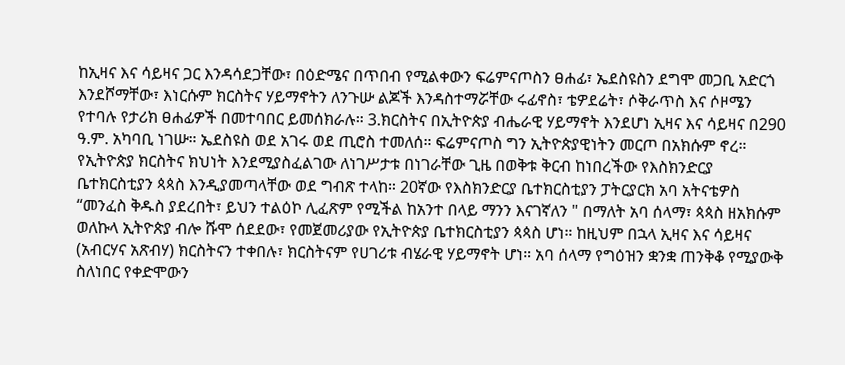ከኢዛና እና ሳይዛና ጋር እንዳሳደጋቸው፣ በዕድሜና በጥበብ የሚልቀውን ፍሬምናጦስን ፀሐፊ፣ ኤደስዩስን ደግሞ መጋቢ አድርጎ እንደሾማቸው፣ እነርሱም ክርስትና ሃይማኖትን ለንጉሡ ልጆች እንዳስተማሯቸው ሩፊኖስ፣ ቴዎደሬት፣ ሶቅራጥስ እና ሶዞሜን የተባሉ የታሪክ ፀሐፊዎች በመተባበር ይመሰክራሉ። 3.ክርስትና በኢትዮጵያ ብሔራዊ ሃይማኖት እንደሆነ ኢዛና እና ሳይዛና በ290 ዓ.ም. አካባቢ ነገሡ። ኤደስዩስ ወደ አገሩ ወደ ጢሮስ ተመለሰ። ፍሬምናጦስ ግን ኢትዮጵያዊነትን መርጦ በአክሱም ኖረ። የኢትዮጵያ ክርስትና ክህነት እንደሚያስፈልገው ለነገሥታቱ በነገራቸው ጊዜ በወቅቱ ቅርብ ከነበረችው የእስክንድርያ ቤተክርስቲያን ጳጳስ እንዲያመጣላቸው ወደ ግብጽ ተላከ። 20ኛው የእስክንድርያ ቤተክርስቲያን ፓትርያርክ አባ አትናቴዎስ “መንፈስ ቅዱስ ያደረበት፣ ይህን ተልዕኮ ሊፈጽም የሚችል ከአንተ በላይ ማንን እናገኛለን " በማለት አባ ሰላማ፣ ጳጳስ ዘአክሱም ወለኩላ ኢትዮጵያ ብሎ ሹሞ ሰደደው፣ የመጀመሪያው የኢትዮጵያ ቤተክርስቲያን ጳጳስ ሆነ። ከዚህም በኋላ ኢዛና እና ሳይዛና (አብርሃና አጽብሃ) ክርስትናን ተቀበሉ፣ ክርስትናም የሀገሪቱ ብሄራዊ ሃይማኖት ሆነ። አባ ሰላማ የግዕዝን ቋንቋ ጠንቅቆ የሚያውቅ ስለነበር የቀድሞውን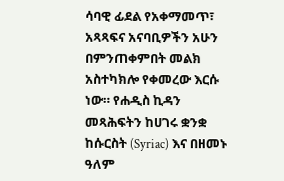ሳባዊ ፊደል የአቀማመጥ፣ አጻጻፍና አናባቢዎችን አሁን በምንጠቀምበት መልክ አስተካክሎ የቀመረው እርሱ ነው። የሐዲስ ኪዳን መጻሕፍትን ከሀገሩ ቋንቋ ከሱርስት (Syriac) እና በዘመኑ ዓለም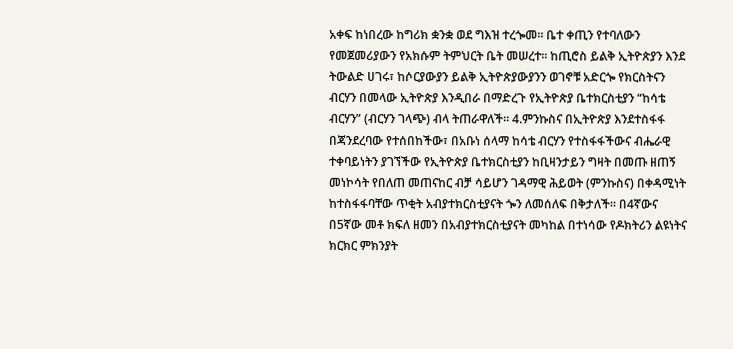አቀፍ ከነበረው ከግሪክ ቋንቋ ወደ ግእዝ ተረጐመ። ቤተ ቀጢን የተባለውን የመጀመሪያውን የአክሱም ትምህርት ቤት መሠረተ። ከጢሮስ ይልቅ ኢትዮጵያን እንደ ትውልድ ሀገሩ፣ ከሶርያውያን ይልቅ ኢትዮጵያውያንን ወገኖቹ አድርጐ የክርስትናን ብርሃን በመላው ኢትዮጵያ እንዲበራ በማድረጉ የኢትዮጵያ ቤተክርስቲያን “ከሳቴ ብርሃን” (ብርሃን ገላጭ) ብላ ትጠራዋለች። 4.ምንኩስና በኢትዮጵያ እንደተስፋፋ በጃንደረባው የተሰበከችው፣ በአቡነ ሰላማ ከሳቴ ብርሃን የተስፋፋችውና ብሔራዊ ተቀባይነትን ያገኘችው የኢትዮጵያ ቤተክርስቲያን ከቢዛንታይን ግዛት በመጡ ዘጠኝ መነኮሳት የበለጠ መጠናከር ብቻ ሳይሆን ገዳማዊ ሕይወት (ምንኩስና) በቀዳሚነት ከተስፋፋባቸው ጥቂት አብያተክርስቲያናት ጐን ለመሰለፍ በቅታለች። በ4ኛውና በ5ኛው መቶ ክፍለ ዘመን በአብያተክርስቲያናት መካከል በተነሳው የዶክትሪን ልዩነትና ክርክር ምክንያት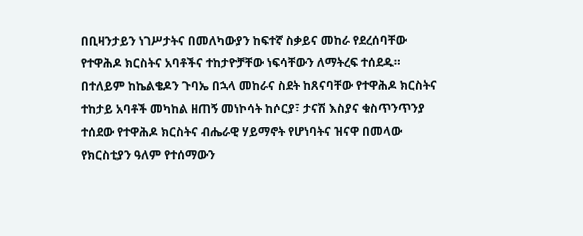በቢዛንታይን ነገሥታትና በመለካውያን ከፍተኛ ስቃይና መከራ የደረሰባቸው የተዋሕዶ ክርስትና አባቶችና ተከታዮቻቸው ነፍሳቸውን ለማትረፍ ተሰደዱ። በተለይም ከኬልቄዶን ጉባኤ በኋላ መከራና ስደት ከጸናባቸው የተዋሕዶ ክርስትና ተከታይ አባቶች መካከል ዘጠኝ መነኮሳት ከሶርያ፣ ታናሽ እስያና ቁስጥንጥንያ ተሰደው የተዋሕዶ ክርስትና ብሔራዊ ሃይማኖት የሆነባትና ዝናዋ በመላው የክርስቲያን ዓለም የተሰማውን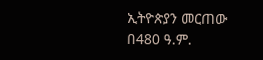ኢትዮጵያን መርጠው በ480 ዓ.ም.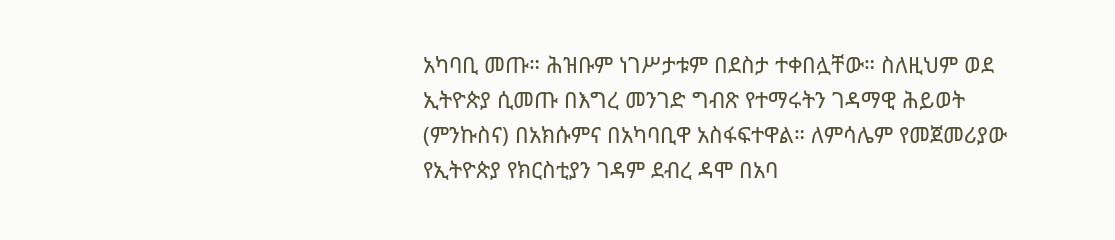አካባቢ መጡ። ሕዝቡም ነገሥታቱም በደስታ ተቀበሏቸው። ስለዚህም ወደ ኢትዮጵያ ሲመጡ በእግረ መንገድ ግብጽ የተማሩትን ገዳማዊ ሕይወት (ምንኩስና) በአክሱምና በአካባቢዋ አስፋፍተዋል። ለምሳሌም የመጀመሪያው የኢትዮጵያ የክርስቲያን ገዳም ደብረ ዳሞ በአባ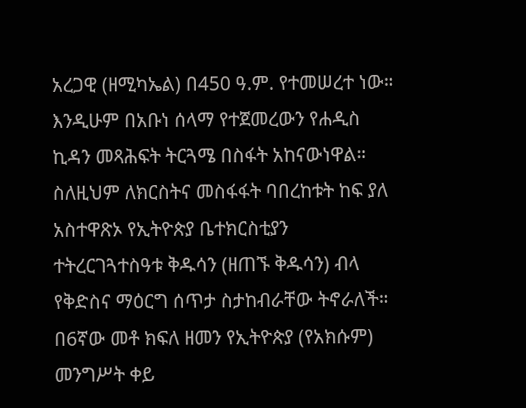አረጋዊ (ዘሚካኤል) በ450 ዓ.ም. የተመሠረተ ነው። እንዲሁም በአቡነ ሰላማ የተጀመረውን የሐዲስ ኪዳን መጻሕፍት ትርጓሜ በስፋት አከናውነዋል። ስለዚህም ለክርስትና መስፋፋት ባበረከቱት ከፍ ያለ አስተዋጽኦ የኢትዮጵያ ቤተክርስቲያን ተትረርገጓተስዓቱ ቅዱሳን (ዘጠኙ ቅዱሳን) ብላ የቅድስና ማዕርግ ሰጥታ ስታከብራቸው ትኖራለች። በ6ኛው መቶ ክፍለ ዘመን የኢትዮጵያ (የአክሱም) መንግሥት ቀይ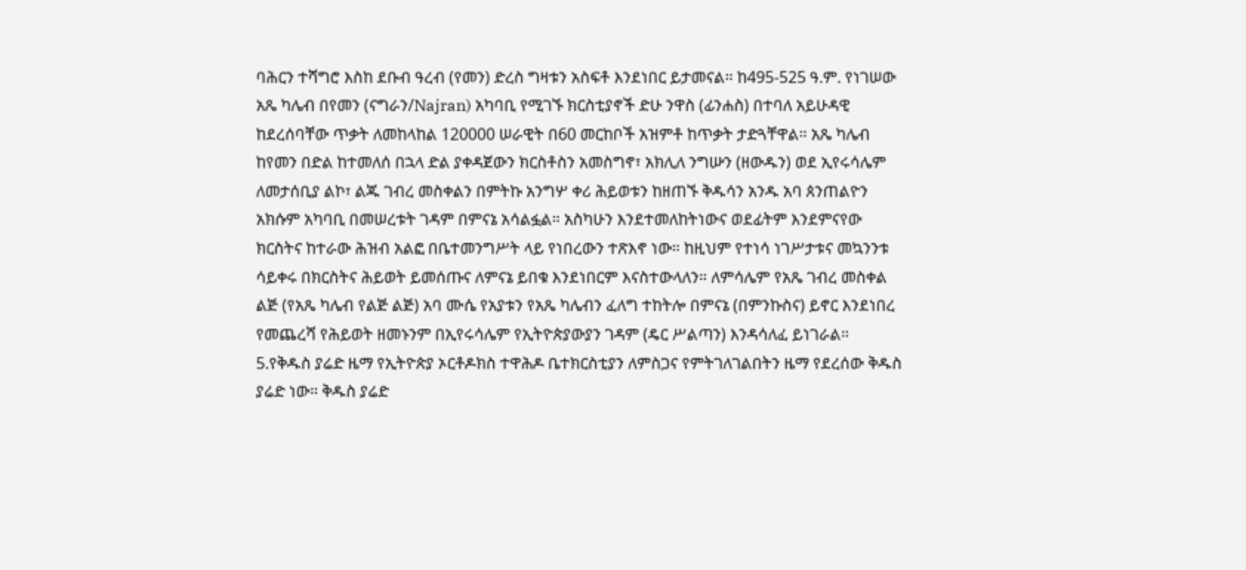ባሕርን ተሻግሮ እስከ ደቡብ ዓረብ (የመን) ድረስ ግዛቱን አስፍቶ እንደነበር ይታመናል። ከ495-525 ዓ.ም. የነገሠው አጼ ካሌብ በየመን (ናግራን/Najran) አካባቢ የሚገኙ ክርስቲያኖች ድሁ ንዋስ (ፊንሐስ) በተባለ አይሁዳዊ ከደረሰባቸው ጥቃት ለመከላከል 120000 ሠራዊት በ60 መርከቦች አዝምቶ ከጥቃት ታድጓቸዋል። አጼ ካሌብ ከየመን በድል ከተመለሰ በኋላ ድል ያቀዳጀውን ክርስቶስን አመስግኖ፣ አክሊለ ንግሡን (ዘውዱን) ወደ ኢየሩሳሌም ለመታሰቢያ ልኮ፣ ልጁ ገብረ መስቀልን በምትኩ አንግሦ ቀሪ ሕይወቱን ከዘጠኙ ቅዱሳን አንዱ አባ ጰንጠልዮን አክሱም አካባቢ በመሠረቱት ገዳም በምናኔ አሳልፏል። አስካሁን እንደተመለከትነውና ወደፊትም እንደምናየው ክርስትና ከተራው ሕዝብ አልፎ በቤተመንግሥት ላይ የነበረውን ተጽእኖ ነው። ከዚህም የተነሳ ነገሥታቱና መኳንንቱ ሳይቀሩ በክርስትና ሕይወት ይመሰጡና ለምናኔ ይበቁ እንደነበርም እናስተውላለን። ለምሳሌም የአጼ ገብረ መስቀል ልጅ (የአጼ ካሌብ የልጅ ልጅ) አባ ሙሴ የአያቱን የአጼ ካሌብን ፈለግ ተከትሎ በምናኔ (በምንኩስና) ይኖር እንደነበረ የመጨረሻ የሕይወት ዘመኑንም በኢየሩሳሌም የኢትዮጵያውያን ገዳም (ዴር ሥልጣን) እንዳሳለፈ ይነገራል። 5.የቅዱስ ያሬድ ዜማ የኢትዮጵያ ኦርቶዶክስ ተዋሕዶ ቤተክርስቲያን ለምስጋና የምትገለገልበትን ዜማ የደረሰው ቅዱስ ያሬድ ነው። ቅዱስ ያሬድ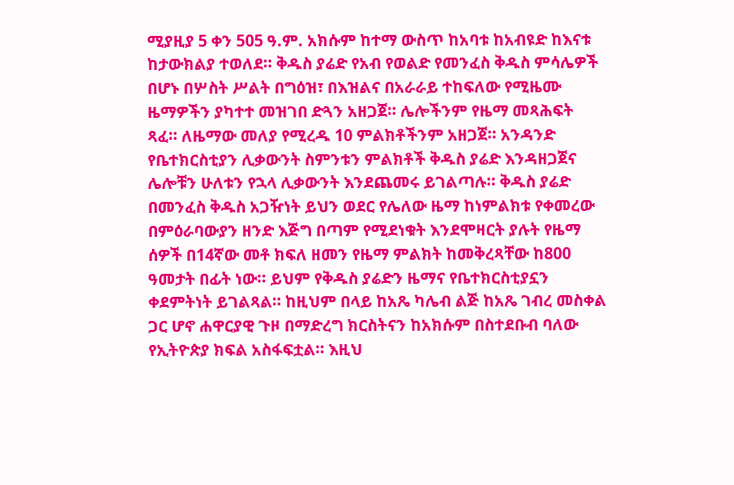ሚያዚያ 5 ቀን 505 ዓ.ም. አክሱም ከተማ ውስጥ ከአባቱ ከአብዩድ ከእናቱ ከታውክልያ ተወለደ። ቅዱስ ያሬድ የአብ የወልድ የመንፈስ ቅዱስ ምሳሌዎች በሆኑ በሦስት ሥልት በግዕዝ፣ በእዝልና በአራራይ ተከፍለው የሚዜሙ ዜማዎችን ያካተተ መዝገበ ድጓን አዘጋጀ። ሌሎችንም የዜማ መጻሕፍት ጻፈ። ለዜማው መለያ የሚረዱ 10 ምልክቶችንም አዘጋጀ። አንዳንድ የቤተክርስቲያን ሊቃውንት ስምንቱን ምልክቶች ቅዱስ ያሬድ እንዳዘጋጀና ሌሎቹን ሁለቱን የኋላ ሊቃውንት እንደጨመሩ ይገልጣሉ። ቅዱስ ያሬድ በመንፈስ ቅዱስ አጋዥነት ይህን ወደር የሌለው ዜማ ከነምልክቱ የቀመረው በምዕራባውያን ዘንድ እጅግ በጣም የሚደነቁት እንደሞዛርት ያሉት የዜማ ሰዎች በ14ኛው መቶ ክፍለ ዘመን የዜማ ምልክት ከመቅረጻቸው ከ800 ዓመታት በፊት ነው። ይህም የቅዱስ ያሬድን ዜማና የቤተክርስቲያኗን ቀደምትነት ይገልጻል። ከዚህም በላይ ከአጼ ካሌብ ልጅ ከአጼ ገብረ መስቀል ጋር ሆኖ ሐዋርያዊ ጉዞ በማድረግ ክርስትናን ከአክሱም በስተደቡብ ባለው የኢትዮጵያ ክፍል አስፋፍቷል። እዚህ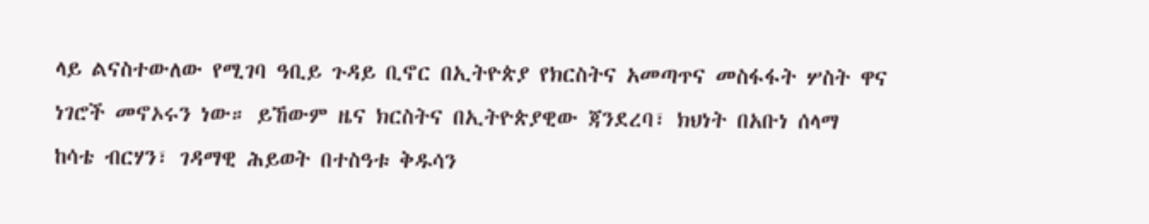ላይ ልናስተውለው የሚገባ ዓቢይ ጉዳይ ቢኖር በኢትዮጵያ የክርስትና አመጣጥና መስፋፋት ሦስት ዋና ነገሮች መኖኦሩን ነው። ይኸውም ዜና ክርስትና በኢትዮጵያዊው ጃንደረባ፣ ክህነት በአቡነ ሰላማ ከሳቴ ብርሃን፣ ገዳማዊ ሕይወት በተስዓቱ ቅዱሳን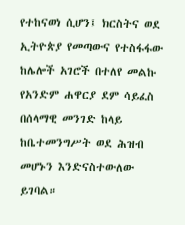የተከናወነ ሲሆን፤ ክርስትና ወደ ኢትዮጵያ የመጣውና የተስፋፋው ከሌሎች አገሮች በተለየ መልኩ የአንድም ሐዋርያ ደም ሳይፈስ በሰላማዊ መንገድ ከላይ ከቤተመንግሥት ወደ ሕዝብ መሆኑን እንድናስተውለው ይገባል።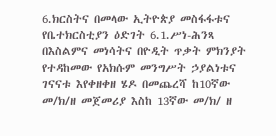6.ክርስትና በመላው ኢትዮጵያ መስፋፋቱና የቤተክርስቲያን ዕድገት 6.1.ሥነ-ሕንጻ በእስልምና መነሳትና በዮዲት ጥቃት ምክንያት የተዳከመው የአክሱም መንግሥት ኃያልነቱና ገናናቱ እየቀዘቀዘ ሄዶ በመጨረሻ ከ10ኛው መ/ክ/ዘ መጀመሪያ እስከ 13ኛው መ/ክ/ ዘ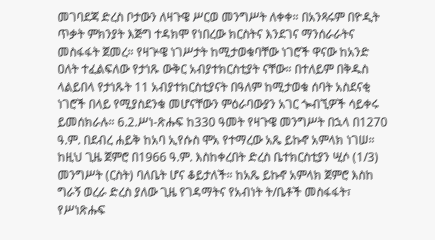መገባደጃ ድረስ ቦታውን ለዛጉዌ ሥርወ መንግሥት ለቀቀ። በአንጻሩም በዮዲት ጥቃት ምክንያት እጅግ ተዳክሞ የነበረው ክርስትና እንደገና ማንሰራራትና መስፋፋት ጀመረ። የዛጕዌ ነገሥታት ከሚታወቁባቸው ነገሮች ዋናው ከአንድ ዐለት ተፈልፍለው የታነጹ ውቅር አብያተክርስቲያት ናቸው። በተለይም በቅዱስ ላልይበላ የታነጹት 11 አብያተክርስቲያናት በዓለም ከሚታወቁ ሰባት አስደናቂ ነገሮች በላይ የሚያስደንቁ መሆናቸውን ምዕራባውያን አገር ጐብኚዎች ሳይቀሩ ይመሰክራሉ። 6.2.ሥነ-ጽሑፍ ከ330 ዓመት የዛጉዌ መንግሥት በኋላ በ1270 ዓ.ም. በደብረ ሐይቅ ከአባ ኢየሱስ ሞአ የተማረው አጼ ይኩኖ አምላክ ነገሠ። ከዚህ ጊዜ ጀምሮ በ1966 ዓ.ም. እስከቀረበት ድረስ ቤተክርስቲያን ሢሶ (1/3) መንግሥት (ርስት) ባለቤት ሆና ቆይታለች። ከአጼ ይኩኖ አምላክ ጀምሮ እስከ ግራኝ ወረራ ድረስ ያለው ጊዜ የገዳማትና የአብነት ት/ቤቶች መስፋፋት፣ የሥነጽሑፍ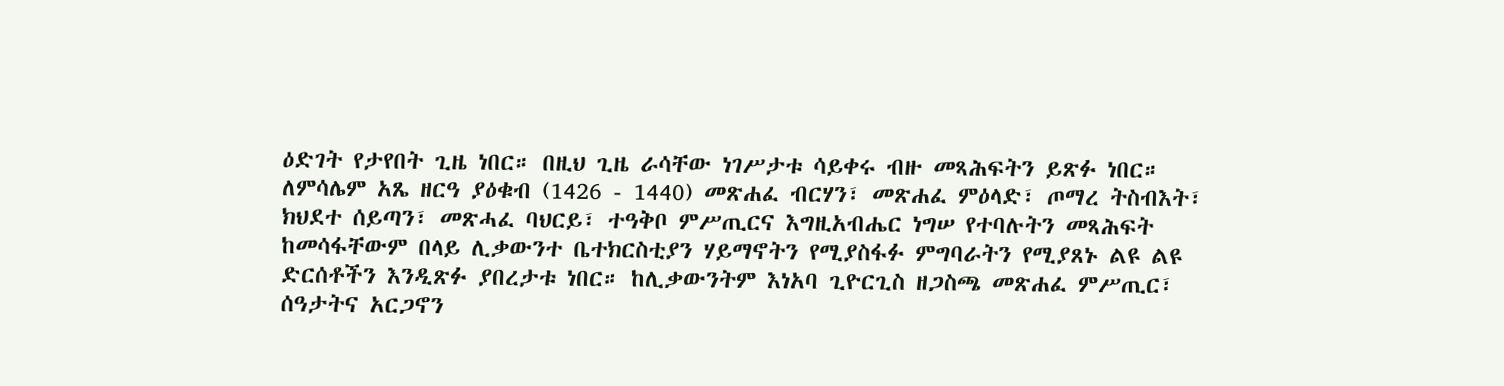ዕድገት የታየበት ጊዜ ነበር። በዚህ ጊዜ ራሳቸው ነገሥታቱ ሳይቀሩ ብዙ መጻሕፍትን ይጽፉ ነበር። ለምሳሌም አጼ ዘርዓ ያዕቁብ (1426 - 1440) መጽሐፈ ብርሃን፣ መጽሐፈ ምዕላድ፣ ጦማረ ትስብእት፣ ክህደተ ሰይጣን፣ መጽሓፈ ባህርይ፣ ተዓቅቦ ምሥጢርና እግዚአብሔር ነግሠ የተባሉትን መጻሕፍት ከመሳፋቸውም በላይ ሊቃውንተ ቤተክርስቲያን ሃይማኖትን የሚያስፋፉ ምግባራትን የሚያጸኑ ልዩ ልዩ ድርሰቶችን እንዲጽፉ ያበረታቱ ነበር። ከሊቃውንትም እነአባ ጊዮርጊስ ዘጋስጫ መጽሐፈ ምሥጢር፣ ሰዓታትና አርጋኖን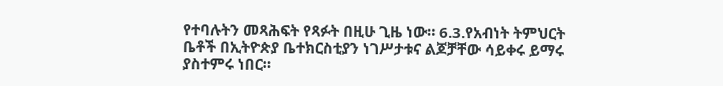የተባሉትን መጻሕፍት የጻፉት በዚሁ ጊዜ ነው። 6.3.የአብነት ትምህርት ቤቶች በኢትዮጵያ ቤተክርስቲያን ነገሥታቱና ልጆቻቸው ሳይቀሩ ይማሩ ያስተምሩ ነበር።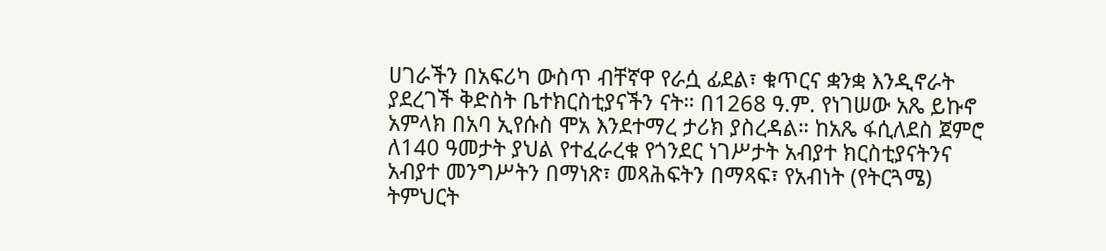ሀገራችን በአፍሪካ ውስጥ ብቸኛዋ የራሷ ፊደል፣ ቁጥርና ቋንቋ እንዲኖራት ያደረገች ቅድስት ቤተክርስቲያናችን ናት። በ1268 ዓ.ም. የነገሠው አጼ ይኩኖ አምላክ በአባ ኢየሱስ ሞአ እንደተማረ ታሪክ ያስረዳል። ከአጼ ፋሲለደስ ጀምሮ ለ140 ዓመታት ያህል የተፈራረቁ የጎንደር ነገሥታት አብያተ ክርስቲያናትንና አብያተ መንግሥትን በማነጽ፣ መጻሕፍትን በማጻፍ፣ የአብነት (የትርጓሜ) ትምህርት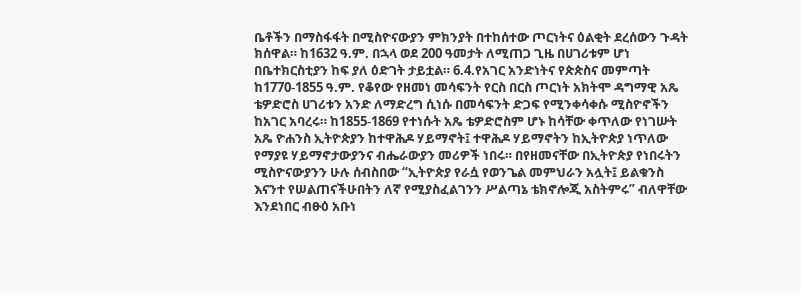ቤቶችን በማስፋፋት በሚስዮናውያን ምክንያት በተከሰተው ጦርነትና ዕልቂት ደረሰውን ጉዳት ክሰዋል። ከ1632 ዓ.ም. በኋላ ወደ 200 ዓመታት ለሚጠጋ ጊዜ በሀገሪቱም ሆነ በቤተክርስቲያን ከፍ ያለ ዕድገት ታይቷል። 6.4.የአገር አንድነትና የጵጵስና መምጣት ከ1770-1855 ዓ.ም. የቆየው የዘመነ መሳፍንት የርስ በርስ ጦርነት አክትሞ ዳግማዊ አጼ ቴዎድሮስ ሀገሪቱን አንድ ለማድረግ ሲነሱ በመሳፍንት ድጋፍ የሚንቀሳቀሱ ሚስዮኖችን ከአገር አባረሩ። ከ1855-1869 የተነሱት አጼ ቴዎድሮስም ሆኑ ከሳቸው ቀጥለው የነገሡት አጼ ዮሐንስ ኢትዮጵያን ከተዋሕዶ ሃይማኖት፤ ተዋሕዶ ሃይማኖትን ከኢትዮጵያ ነጥለው የማያዩ ሃይማኖታውያንና ብሔራውያን መሪዎች ነበሩ። በየዘመናቸው በኢትዮጵያ የነበሩትን ሚስዮናውያንን ሁሉ ሰብስበው “ኢትዮጵያ የራሷ የወንጌል መምህራን አሏት፤ ይልቁንስ እናንተ የሠልጠናችሁበትን ለኛ የሚያስፈልገንን ሥልጣኔ ቴክኖሎጂ አስትምሩ” ብለዋቸው እንደነበር ብፁዕ አቡነ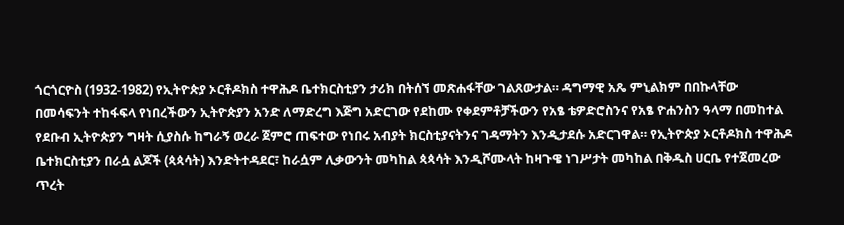ጎርጎርዮስ (1932-1982) የኢትዮጵያ ኦርቶዶክስ ተዋሕዶ ቤተክርስቲያን ታሪክ በትሰኘ መጽሐፋቸው ገልጸውታል። ዳግማዊ አጼ ምኒልክም በበኩላቸው በመሳፍንት ተከፋፍላ የነበረችውን ኢትዮጵያን አንድ ለማድረግ እጅግ አድርገው የደከሙ የቀደምቶቻችውን የአፄ ቴዎድሮስንና የአፄ ዮሐንስን ዓላማ በመከተል የደቡብ ኢትዮጵያን ግዛት ሲያስሱ ከግራኝ ወረራ ጀምሮ ጠፍተው የነበሩ አብያት ክርስቲያናትንና ገዳማትን እንዲታደሱ አድርገዋል። የኢትዮጵያ ኦርቶዶክስ ተዋሕዶ ቤተክርስቲያን በራሷ ልጆች (ጳጳሳት) እንድትተዳደር፣ ከራሷም ሊቃውንት መካከል ጳጳሳት እንዲሾሙላት ከዛጉዌ ነገሥታት መካከል በቅዱስ ሀርቤ የተጀመረው ጥረት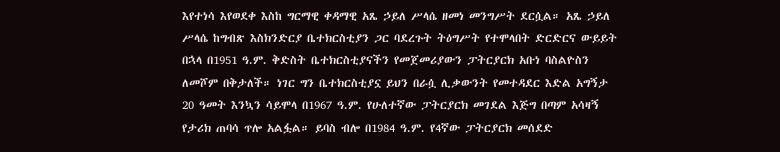እየተነሳ እየወደቀ እስከ ግርማዊ ቀዳማዊ አጼ ኃይለ ሥላሴ ዘመነ መንግሥት ደርሷል። አጼ ኃይለ ሥላሴ ከግብጽ እስክንድርያ ቤተክርስቲያን ጋር ባደረጉት ትዕግሥት የተሞላበት ድርድርና ውይይት በኋላ በ1951 ዓ.ም. ቅድስት ቤተክርስቲያናችን የመጀመሪያውን ፓትርያርክ አቡነ ባስልዮስን ለመሾም በቅታለች። ነገር ግን ቤተክርስቲያኗ ይህን በራሷ ሊቃውንት የመተዳደር እድል አግኝታ 20 ዓመት እንኳን ሳይሞላ በ1967 ዓ.ም. የሁለተኛው ፓትርያርክ መገደል እጅግ በጣም አሳዛኝ የታሪክ ጠባሳ ጥሎ አልፏል። ይባስ ብሎ በ1984 ዓ.ም. የ4ኛው ፓትርያርክ መሰደድ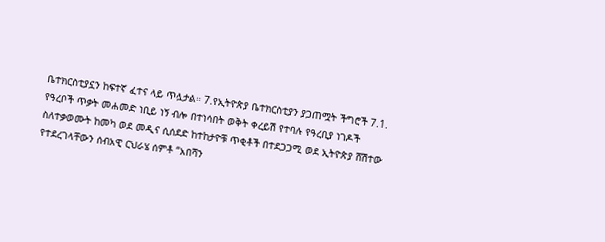ቤተክርስቲያኗን ከፍተኛ ፈተና ላይ ጥሏታል። 7.የኢትዮጵያ ቤተክርስቲያን ያጋጠሟት ችግሮች 7.1. የዓረቦች ጥቃት መሐመድ ነቢይ ነኝ ብሎ በተነሳበት ወቅት ቀረይሽ የተባሉ የዓረቢያ ነገዶች ስለተቃወሙት ከመካ ወደ መዲና ሲሰደድ ከተከታዮቹ ጥቂቶች በተደጋጋሚ ወደ ኢትዮጵያ ሸሽተው የተደረገላቸውን ሰብአዊ ርህራሄ ሰምቶ “አበሻን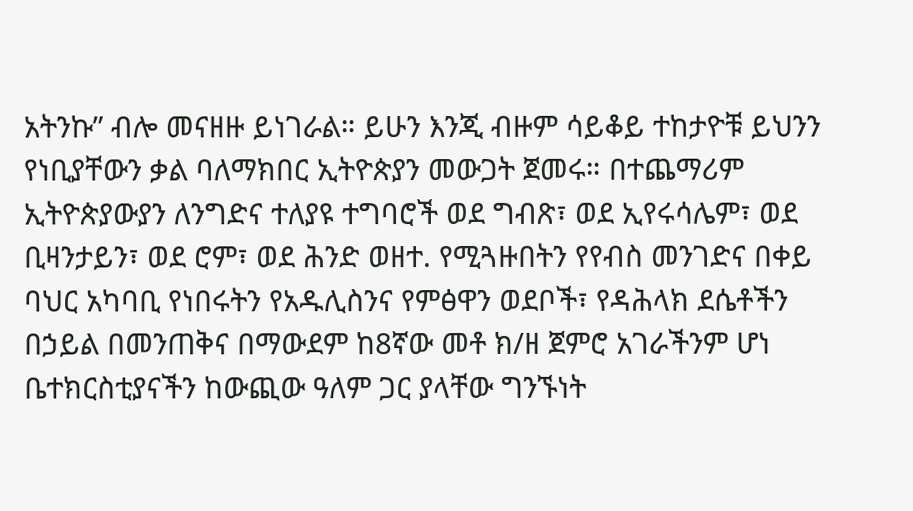አትንኩ” ብሎ መናዘዙ ይነገራል። ይሁን እንጂ ብዙም ሳይቆይ ተከታዮቹ ይህንን የነቢያቸውን ቃል ባለማክበር ኢትዮጵያን መውጋት ጀመሩ። በተጨማሪም ኢትዮጵያውያን ለንግድና ተለያዩ ተግባሮች ወደ ግብጽ፣ ወደ ኢየሩሳሌም፣ ወደ ቢዛንታይን፣ ወደ ሮም፣ ወደ ሕንድ ወዘተ. የሚጓዙበትን የየብስ መንገድና በቀይ ባህር አካባቢ የነበሩትን የአዱሊስንና የምፅዋን ወደቦች፣ የዳሕላክ ደሴቶችን በኃይል በመንጠቅና በማውደም ከ8ኛው መቶ ክ/ዘ ጀምሮ አገራችንም ሆነ ቤተክርስቲያናችን ከውጪው ዓለም ጋር ያላቸው ግንኙነት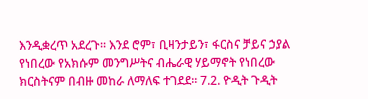እንዲቋረጥ አደረጉ። እንደ ሮም፣ ቢዛንታይን፣ ፋርስና ቻይና ኃያል የነበረው የአክሱም መንግሥትና ብሔራዊ ሃይማኖት የነበረው ክርስትናም በብዙ መከራ ለማለፍ ተገደደ። 7.2. ዮዲት ጉዲት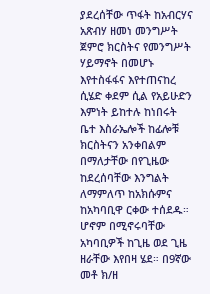ያደረሰቸው ጥፋት ከአብርሃና አጽብሃ ዘመነ መንግሥት ጀምሮ ክርስትና የመንግሥት ሃይማኖት በመሆኑ እየተስፋፋና እየተጠናከረ ሲሄድ ቀደም ሲል የአይሁድን እምነት ይከተሉ ከነበሩት ቤተ እስራኤሎች ከፊሎቹ ክርስትናን አንቀበልም በማለታቸው በየጊዜው ከደረሰባቸው እንግልት ለማምለጥ ከአክሱምና ከአካባቢዋ ርቀው ተሰደዱ። ሆኖም በሚኖሩባቸው አካባቢዎች ከጊዜ ወደ ጊዜ ዘራቸው እየበዛ ሄደ። በ9ኛው መቶ ክ/ዘ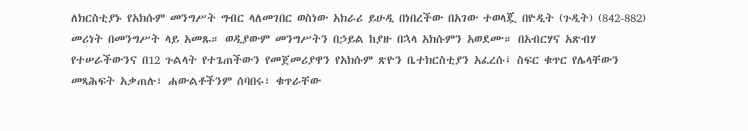ለክርስቲያኑ የአክሱም መንግሥት ግብር ላለመገበር ወስነው አክራሪ ይሁዲ በነበረችው በአገው ተወላጇ በዮዲት (ጉዲት) (842-882) መሪነት በመንግሥት ላይ አመጹ። ወዲያውም መንግሥትን በኃይል ከያዙ በኋላ አክሱምን አወደሙ። በአብርሃና አጽብሃ የተሠራችውንና በ12 ጉልላት የተጌጠችውን የመጀመሪያዋን የአክሱም ጽዮን ቤተክርስቲያን አፈረሱ፤ ስፍር ቁጥር የሌላቸውን መጻሕፍት አቃጠሉ፣ ሐውልቶችንም ሰባበሩ፣ ቁጥራቸው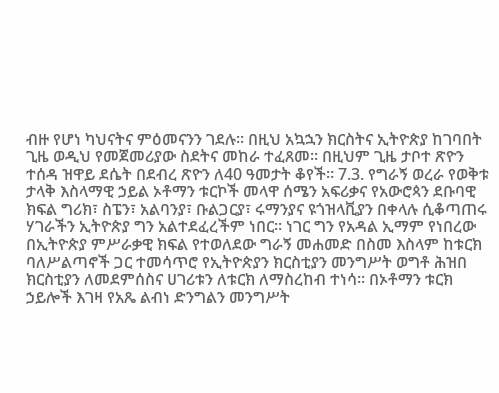ብዙ የሆነ ካህናትና ምዕመናንን ገደሉ። በዚህ አኳኋን ክርስትና ኢትዮጵያ ከገባበት ጊዜ ወዲህ የመጀመሪያው ስደትና መከራ ተፈጸመ። በዚህም ጊዜ ታቦተ ጽዮን ተሰዳ ዝዋይ ደሴት በደብረ ጽዮን ለ40 ዓመታት ቆየች። 7.3. የግራኝ ወረራ የወቅቱ ታላቅ እስላማዊ ኃይል ኦቶማን ቱርኮች መላዋ ሰሜን አፍሪቃና የአውሮጳን ደቡባዊ ክፍል ግሪክ፣ ስፔን፣ አልባንያ፣ ቡልጋርያ፣ ሩማንያና ዩጎዝላቪያን በቀላሉ ሲቆጣጠሩ ሃገራችን ኢትዮጵያ ግን አልተደፈረችም ነበር። ነገር ግን የአዳል ኢማም የነበረው በኢትዮጵያ ምሥራቃዊ ክፍል የተወለደው ግራኝ መሐመድ በስመ እስላም ከቱርክ ባለሥልጣኖች ጋር ተመሳጥሮ የኢትዮጵያን ክርስቲያን መንግሥት ወግቶ ሕዝበ ክርስቲያን ለመደምሰስና ሀገሪቱን ለቱርክ ለማስረከብ ተነሳ። በኦቶማን ቱርክ ኃይሎች እገዛ የአጼ ልብነ ድንግልን መንግሥት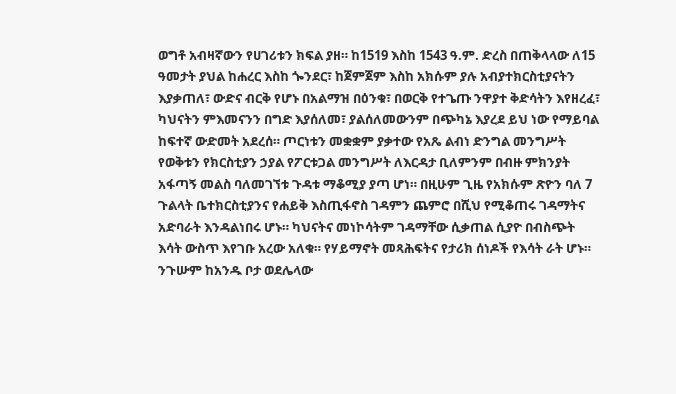ወግቶ አብዛኛውን የሀገሪቱን ክፍል ያዘ። ከ1519 እስከ 1543 ዓ.ም. ድረስ በጠቅላላው ለ15 ዓመታት ያህል ከሐረር እስከ ጐንደር፣ ከጀምጀም እስከ አክሱም ያሉ አብያተክርስቲያናትን እያቃጠለ፣ ውድና ብርቅ የሆኑ በአልማዝ በዕንቁ፣ በወርቅ የተጌጡ ንዋያተ ቅድሳትን እየዘረፈ፣ ካህናትን ምእመናንን በግድ እያሰለመ፣ ያልሰለመውንም በጭካኔ እያረደ ይህ ነው የማይባል ከፍተኛ ውድመት አደረሰ። ጦርነቱን መቋቋም ያቃተው የአጼ ልብነ ድንግል መንግሥት የወቅቱን የክርስቲያን ኃያል የፖርቱጋል መንግሥት ለእርዳታ ቢለምንም በብዙ ምክንያት አፋጣኝ መልስ ባለመገኘቱ ጉዳቱ ማቆሚያ ያጣ ሆነ። በዚሁም ጊዜ የአክሱም ጽዮን ባለ 7 ጉልላት ቤተክርስቲያንና የሐይቅ እስጢፋኖስ ገዳምን ጨምሮ በሺህ የሚቆጠሩ ገዳማትና አድባራት እንዳልነበሩ ሆኑ። ካህናትና መነኮሳትም ገዳማቸው ሲቃጠል ሲያዮ በብስጭት እሳት ውስጥ እየገቡ አረው አለቁ። የሃይማኖት መጻሕፍትና የታሪክ ሰነዶች የእሳት ራት ሆኑ። ንጉሡም ከአንዱ ቦታ ወደሌላው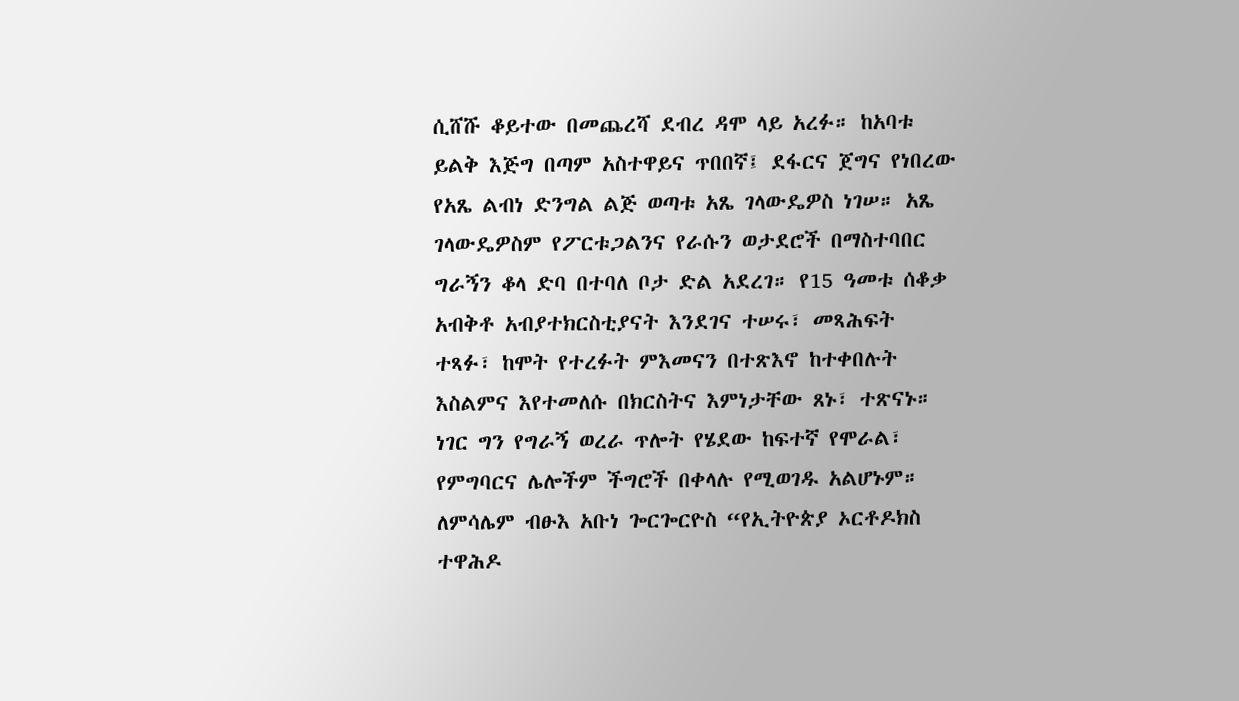ሲሸሹ ቆይተው በመጨረሻ ደብረ ዳሞ ላይ አረፉ። ከአባቱ ይልቅ እጅግ በጣም አስተዋይና ጥበበኛ፤ ደፋርና ጀግና የነበረው የአጼ ልብነ ድንግል ልጅ ወጣቱ አጼ ገላውዴዎስ ነገሠ። አጼ ገላውዴዎስም የፖርቱጋልንና የራሱን ወታደሮች በማስተባበር ግራኝን ቆላ ድባ በተባለ ቦታ ድል አደረገ። የ15 ዓመቱ ሰቆቃ አብቅቶ አብያተክርስቲያናት እንደገና ተሠሩ፣ መጻሕፍት ተጻፉ፣ ከሞት የተረፉት ምእመናን በተጽእኖ ከተቀበሉት እስልምና እየተመለሱ በክርስትና እምነታቸው ጸኑ፣ ተጽናኑ። ነገር ግን የግራኝ ወረራ ጥሎት የሄደው ከፍተኛ የሞራል፣ የምግባርና ሌሎችም ችግሮች በቀላሉ የሚወገዱ አልሆኑም። ለምሳሌም ብፁእ አቡነ ጐርጐርዮስ “የኢትዮጵያ ኦርቶዶክስ ተዋሕዶ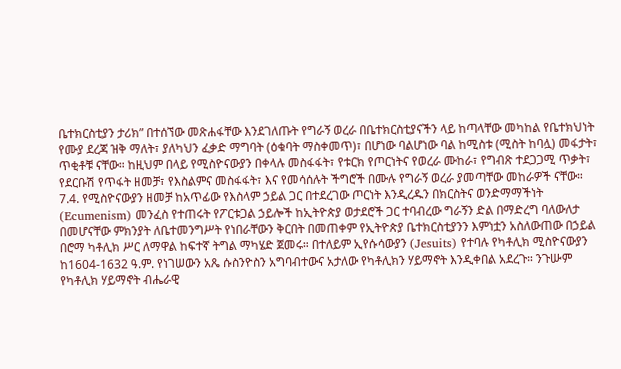ቤተክርስቲያን ታሪክ” በተሰኘው መጽሐፋቸው እንደገለጡት የግራኝ ወረራ በቤተክርስቲያናችን ላይ ከጣላቸው መካከል የቤተክህነት የሙያ ደረጃ ዝቅ ማለት፣ ያለካህን ፈቃድ ማግባት (ዕቁባት ማስቀመጥ)፣ በሆነው ባልሆነው ባል ከሚስቱ (ሚስት ከባሏ) መፋታት፣ ጥቂቶቹ ናቸው። ከዚህም በላይ የሚስዮናውያን በቀላሉ መስፋፋት፣ የቱርክ የጦርነትና የወረራ ሙከራ፣ የግብጽ ተደጋጋሚ ጥቃት፣ የደርቡሽ የጥፋት ዘመቻ፣ የእስልምና መስፋፋት፣ እና የመሳሰሉት ችግሮች በሙሉ የግራኝ ወረራ ያመጣቸው መከራዎች ናቸው። 7.4. የሚስዮናውያን ዘመቻ ከአጥፊው የእስላም ኃይል ጋር በተደረገው ጦርነት እንዲረዱን በክርስትና ወንድማማችነት (Ecumenism) መንፈስ የተጠሩት የፖርቱጋል ኃይሎች ከኢትዮጵያ ወታደሮች ጋር ተባብረው ግራኝን ድል በማድረግ ባለውለታ በመሆናቸው ምክንያት ለቤተመንግሥት የነበራቸውን ቅርበት በመጠቀም የኢትዮጵያ ቤተክርስቲያንን እምነቷን አስለውጠው በኃይል በሮማ ካቶሊክ ሥር ለማዋል ከፍተኛ ትግል ማካሄድ ጀመሩ። በተለይም ኢየሱሳውያን (Jesuits) የተባሉ የካቶሊክ ሚስዮናውያን ከ1604-1632 ዓ.ም. የነገሠውን አጼ ሱስንዮስን አግባብተውና አታለው የካቶሊክን ሃይማኖት እንዲቀበል አደረጉ። ንጉሡም የካቶሊክ ሃይማኖት ብሔራዊ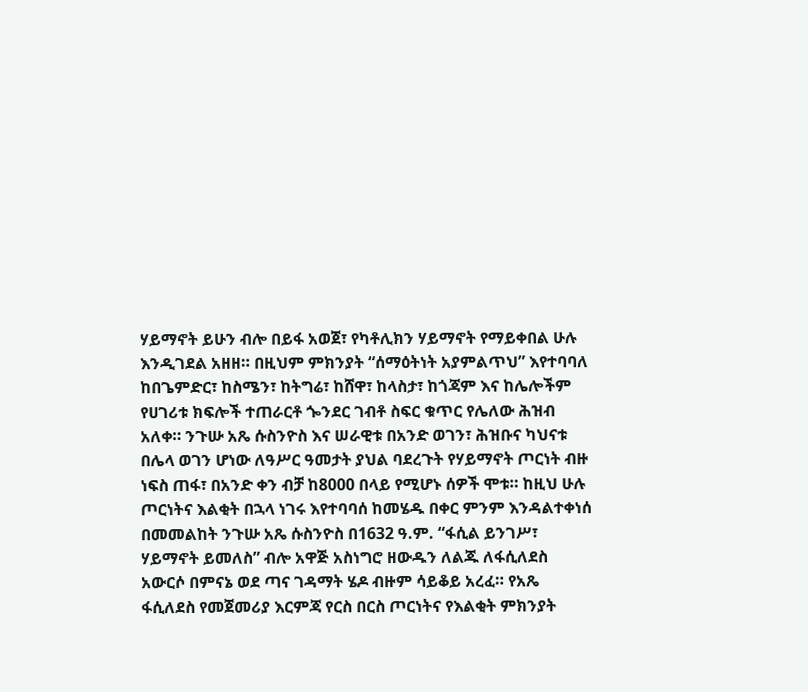ሃይማኖት ይሁን ብሎ በይፋ አወጀ፣ የካቶሊክን ሃይማኖት የማይቀበል ሁሉ እንዲገደል አዘዘ። በዚህም ምክንያት “ሰማዕትነት አያምልጥህ” እየተባባለ ከበጌምድር፣ ከስሜን፣ ከትግሬ፣ ከሸዋ፣ ከላስታ፣ ከጎጃም እና ከሌሎችም የሀገሪቱ ክፍሎች ተጠራርቶ ጐንደር ገብቶ ስፍር ቁጥር የሌለው ሕዝብ አለቀ። ንጉሡ አጼ ሱስንዮስ እና ሠራዊቱ በአንድ ወገን፣ ሕዝቡና ካህናቱ በሌላ ወገን ሆነው ለዓሥር ዓመታት ያህል ባደረጉት የሃይማኖት ጦርነት ብዙ ነፍስ ጠፋ፣ በአንድ ቀን ብቻ ከ8000 በላይ የሚሆኑ ሰዎች ሞቱ። ከዚህ ሁሉ ጦርነትና እልቂት በኋላ ነገሩ እየተባባሰ ከመሄዱ በቀር ምንም እንዳልተቀነሰ በመመልከት ንጉሡ አጼ ሱስንዮስ በ1632 ዓ.ም. “ፋሲል ይንገሥ፣ ሃይማኖት ይመለስ” ብሎ አዋጅ አስነግሮ ዘውዱን ለልጁ ለፋሲለደስ አውርሶ በምናኔ ወደ ጣና ገዳማት ሄዶ ብዙም ሳይቆይ አረፈ። የአጼ ፋሲለደስ የመጀመሪያ እርምጃ የርስ በርስ ጦርነትና የእልቂት ምክንያት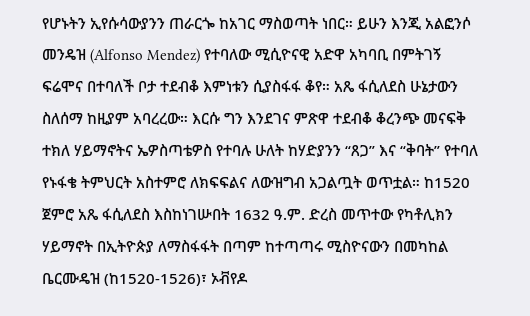የሆኑትን ኢየሱሳውያንን ጠራርጐ ከአገር ማስወጣት ነበር። ይሁን እንጂ አልፎንሶ መንዴዝ (Alfonso Mendez) የተባለው ሚሲዮናዊ አድዋ አካባቢ በምትገኝ ፍሬሞና በተባለች ቦታ ተደብቆ እምነቱን ሲያስፋፋ ቆየ። አጼ ፋሲለደስ ሁኔታውን ስለሰማ ከዚያም አባረረው። እርሱ ግን እንደገና ምጽዋ ተደብቆ ቆረንጭ መናፍቅ ተክለ ሃይማኖትና ኤዎስጣቴዎስ የተባሉ ሁለት ከሃድያንን “ጸጋ” እና “ቅባት” የተባለ የኑፋቄ ትምህርት አስተምሮ ለክፍፍልና ለውዝግብ አጋልጧት ወጥቷል። ከ1520 ጀምሮ አጼ ፋሲለደስ እስከነገሡበት 1632 ዓ.ም. ድረስ መጥተው የካቶሊክን ሃይማኖት በኢትዮጵያ ለማስፋፋት በጣም ከተጣጣሩ ሚስዮናውን በመካከል ቤርሙዴዝ (ከ1520-1526)፣ ኦቭየዶ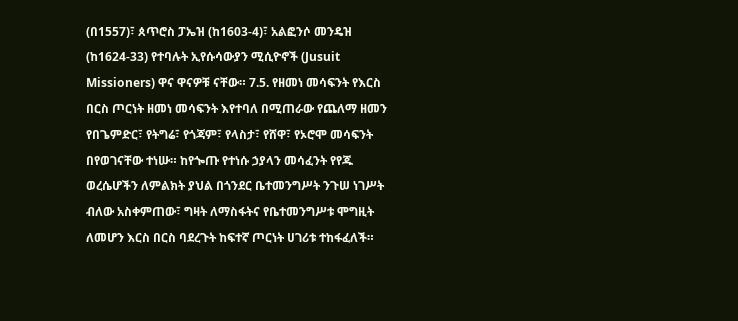(በ1557)፣ ጰጥሮስ ፓኤዝ (ከ1603-4)፣ አልፎንሶ መንዴዝ (ከ1624-33) የተባሉት ኢየሱሳውያን ሚሲዮኖች (Jusuit Missioners) ዋና ዋናዎቹ ናቸው። 7.5. የዘመነ መሳፍንት የእርስ በርስ ጦርነት ዘመነ መሳፍንት እየተባለ በሚጠራው የጨለማ ዘመን የበጌምድር፣ የትግሬ፣ የጎጃም፣ የላስታ፣ የሸዋ፣ የኦሮሞ መሳፍንት በየወገናቸው ተነሡ። ከየጐጡ የተነሱ ኃያላን መሳፈንት የየጁ ወረሴሆችን ለምልክት ያህል በጎንደር ቤተመንግሥት ንጉሠ ነገሥት ብለው አስቀምጠው፣ ግዛት ለማስፋትና የቤተመንግሥቱ ሞግዚት ለመሆን እርስ በርስ ባደረጉት ከፍተኛ ጦርነት ሀገሪቱ ተከፋፈለች።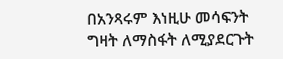በአንጻሩም እነዚሁ መሳፍንት ግዛት ለማስፋት ለሚያደርጉት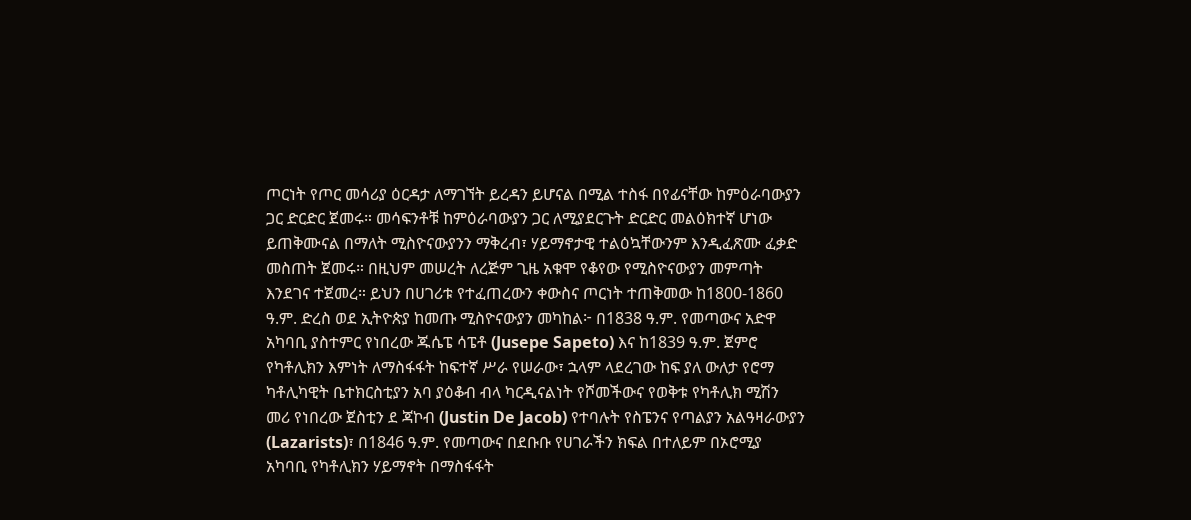ጦርነት የጦር መሳሪያ ዕርዳታ ለማገኘት ይረዳን ይሆናል በሚል ተስፋ በየፊናቸው ከምዕራባውያን ጋር ድርድር ጀመሩ። መሳፍንቶቹ ከምዕራባውያን ጋር ለሚያደርጉት ድርድር መልዕክተኛ ሆነው ይጠቅሙናል በማለት ሚስዮናውያንን ማቅረብ፣ ሃይማኖታዊ ተልዕኳቸውንም እንዲፈጽሙ ፈቃድ መስጠት ጀመሩ። በዚህም መሠረት ለረጅም ጊዜ አቁሞ የቆየው የሚስዮናውያን መምጣት እንደገና ተጀመረ። ይህን በሀገሪቱ የተፈጠረውን ቀውስና ጦርነት ተጠቅመው ከ1800-1860 ዓ.ም. ድረስ ወደ ኢትዮጵያ ከመጡ ሚስዮናውያን መካከል፦ በ1838 ዓ.ም. የመጣውና አድዋ አካባቢ ያስተምር የነበረው ጁሴፔ ሳፔቶ (Jusepe Sapeto) እና ከ1839 ዓ.ም. ጀምሮ የካቶሊክን እምነት ለማስፋፋት ከፍተኛ ሥራ የሠራው፣ ኋላም ላደረገው ከፍ ያለ ውለታ የሮማ ካቶሊካዊት ቤተክርስቲያን አባ ያዕቆብ ብላ ካርዲናልነት የሾመችውና የወቅቱ የካቶሊክ ሚሽን መሪ የነበረው ጀስቲን ደ ጃኮብ (Justin De Jacob) የተባሉት የስፔንና የጣልያን አልዓዛራውያን (Lazarists)፣ በ1846 ዓ.ም. የመጣውና በደቡቡ የሀገራችን ክፍል በተለይም በኦሮሚያ አካባቢ የካቶሊክን ሃይማኖት በማስፋፋት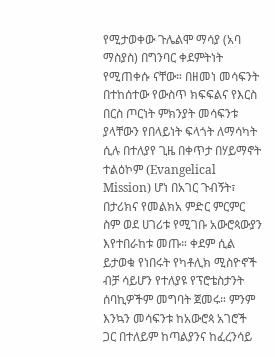የሚታወቀው ጉሌልሞ ማሳያ (አባ ማስያስ) በግንባር ቀደምትነት የሚጠቀሱ ናቸው። በዘመነ መሳፍንት በተከሰተው የውስጥ ክፍፍልና የእርስ በርስ ጦርነት ምክንያት መሳፍንቱ ያላቸውን የበላይነት ፍላጎት ለማሳካት ሲሉ በተለያየ ጊዜ በቀጥታ በሃይማኖት ተልዕኮም (Evangelical Mission) ሆነ በአገር ጉብኝት፣ በታሪክና የመልክአ ምድር ምርምር ስም ወደ ሀገሪቱ የሚገቡ አውሮጳውያን እየተበራከቱ መጡ። ቀደም ሲል ይታወቁ የነበሩት የካቶሊክ ሚስዮኖች ብቻ ሳይሆን የተለያዩ የፕሮቴስታንት ሰባኪዎችም መግባት ጀመሩ። ምንም እንኳን መሳፍንቱ ከአውሮጳ አገሮች ጋር በተለይም ከጣልያንና ከፈረንሳይ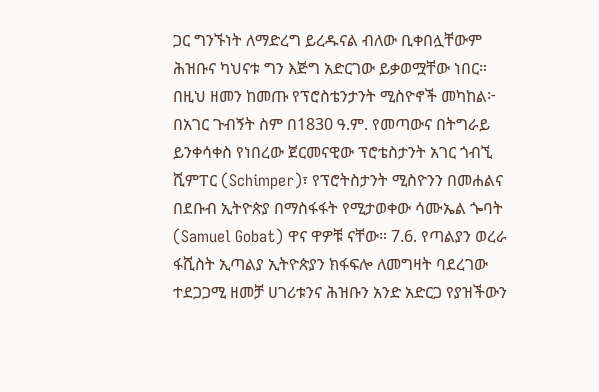ጋር ግንኙነት ለማድረግ ይረዱናል ብለው ቢቀበሏቸውም ሕዝቡና ካህናቱ ግን እጅግ አድርገው ይቃወሟቸው ነበር። በዚህ ዘመን ከመጡ የፕሮስቴንታንት ሚስዮኖች መካከል፦ በአገር ጉብኝት ስም በ1830 ዓ.ም. የመጣውና በትግራይ ይንቀሳቀስ የነበረው ጀርመናዊው ፕሮቴስታንት አገር ጎብኚ ሺምፐር (Schimper)፣ የፕሮትስታንት ሚስዮንን በመሐልና በደቡብ ኢትዮጵያ በማስፋፋት የሚታወቀው ሳሙኤል ጐባት (Samuel Gobat) ዋና ዋዎቹ ናቸው። 7.6. የጣልያን ወረራ ፋሺስት ኢጣልያ ኢትዮጵያን ክፋፍሎ ለመግዛት ባደረገው ተደጋጋሚ ዘመቻ ሀገሪቱንና ሕዝቡን አንድ አድርጋ የያዝችውን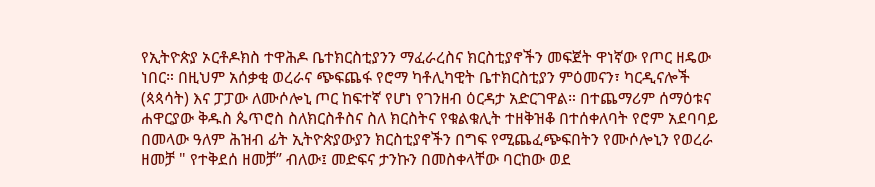የኢትዮጵያ ኦርቶዶክስ ተዋሕዶ ቤተክርስቲያንን ማፈራረስና ክርስቲያኖችን መፍጀት ዋነኛው የጦር ዘዴው ነበር። በዚህም አሰቃቂ ወረራና ጭፍጨፋ የሮማ ካቶሊካዊት ቤተክርስቲያን ምዕመናን፣ ካርዲናሎች (ጳጳሳት) እና ፓፓው ለሙሶሎኒ ጦር ከፍተኛ የሆነ የገንዘብ ዕርዳታ አድርገዋል። በተጨማሪም ሰማዕቱና ሐዋርያው ቅዱስ ጴጥሮስ ስለክርስቶስና ስለ ክርስትና የቁልቁሊት ተዘቅዝቆ በተሰቀለባት የሮም አደባባይ በመላው ዓለም ሕዝብ ፊት ኢትዮጵያውያን ክርስቲያኖችን በግፍ የሚጨፈጭፍበትን የሙሶሎኒን የወረራ ዘመቻ " የተቅደሰ ዘመቻ” ብለው፤ መድፍና ታንኩን በመስቀላቸው ባርከው ወደ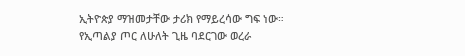ኢትዮጵያ ማዝመታቸው ታሪክ የማይረሳው ግፍ ነው። የኢጣልያ ጦር ለሁለት ጊዜ ባደርገው ወረራ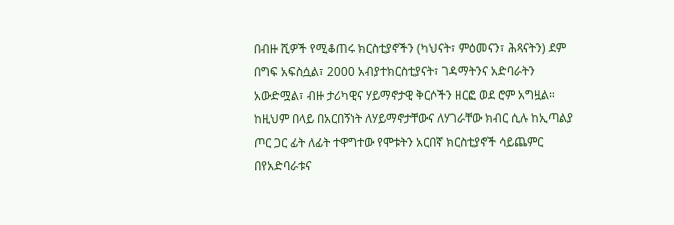በብዙ ሺዎች የሚቆጠሩ ክርስቲያኖችን (ካህናት፣ ምዕመናን፣ ሕጻናትን) ደም በግፍ አፍስሷል፣ 2000 አብያተክርስቲያናት፣ ገዳማትንና አድባራትን አውድሟል፣ ብዙ ታሪካዊና ሃይማኖታዊ ቅርሶችን ዘርፎ ወደ ሮም አግዟል። ከዚህም በላይ በአርበኝነት ለሃይማኖታቸውና ለሃገራቸው ክብር ሲሉ ከኢጣልያ ጦር ጋር ፊት ለፊት ተዋግተው የሞቱትን አርበኛ ክርስቲያኖች ሳይጨምር በየአድባራቱና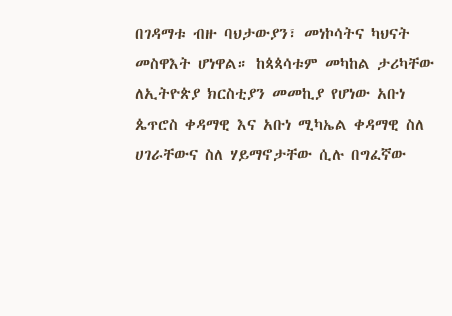በገዳማቱ ብዙ ባህታውያን፣ መነኮሳትና ካህናት መስዋእት ሆነዋል። ከጳጳሳቱም መካከል ታሪካቸው ለኢትዮጵያ ክርስቲያን መመኪያ የሆነው አቡነ ጴጥሮስ ቀዳማዊ እና አቡነ ሚካኤል ቀዳማዊ ስለ ሀገራቸውና ስለ ሃይማኖታቸው ሲሉ በግፈኛው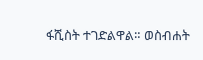ፋሺስት ተገድልዋል። ወስብሐት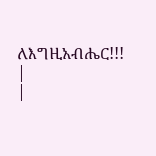ለእግዚአብሔር!!!
|
|